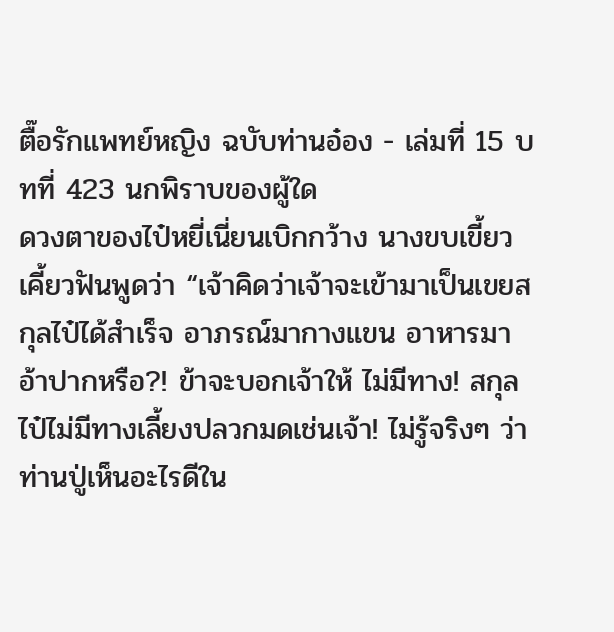ตื๊อรักแพทย์หญิง ฉบับท่านอ๋อง - เล่มที่ 15 บทที่ 423 นกพิราบของผู้ใด
ดวงตาของไป๋หยี่เนี่ยนเบิกกว้าง นางขบเขี้ยวเคี้ยวฟันพูดว่า “เจ้าคิดว่าเจ้าจะเข้ามาเป็นเขยสกุลไป๋ได้สำเร็จ อาภรณ์มากางแขน อาหารมาอ้าปากหรือ?! ข้าจะบอกเจ้าให้ ไม่มีทาง! สกุลไป๋ไม่มีทางเลี้ยงปลวกมดเช่นเจ้า! ไม่รู้จริงๆ ว่าท่านปู่เห็นอะไรดีใน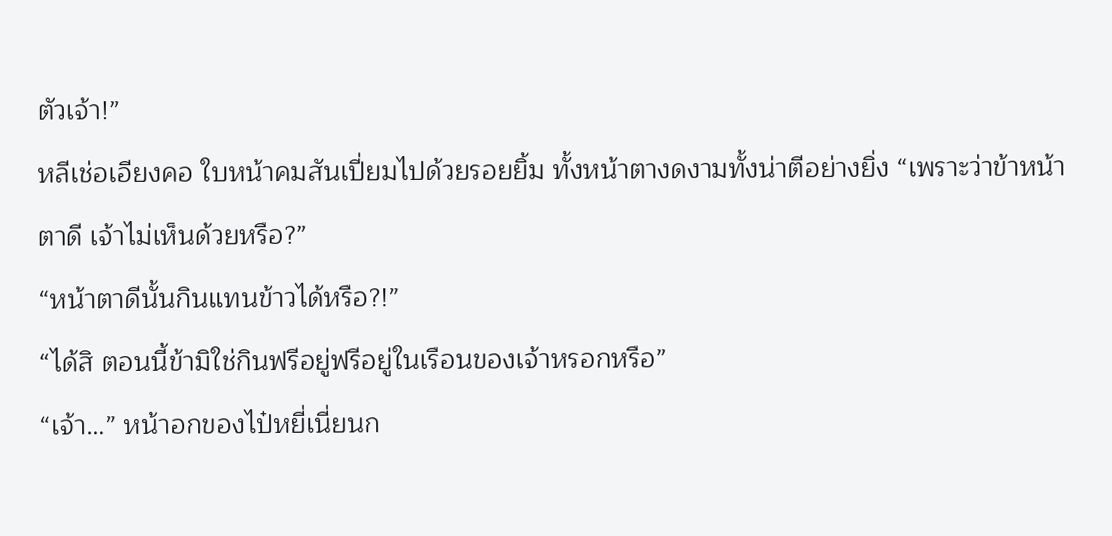ตัวเจ้า!”
หลีเช่อเอียงคอ ใบหน้าคมสันเปี่ยมไปด้วยรอยยิ้ม ทั้งหน้าตางดงามทั้งน่าตีอย่างยิ่ง “เพราะว่าข้าหน้าตาดี เจ้าไม่เห็นด้วยหรือ?”
“หน้าตาดีนั้นกินแทนข้าวได้หรือ?!”
“ได้สิ ตอนนี้ข้ามิใช่กินฟรีอยู่ฟรีอยู่ในเรือนของเจ้าหรอกหรือ”
“เจ้า…” หน้าอกของไป๋หยี่เนี่ยนก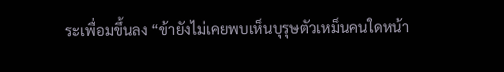ระเพื่อมขึ้นลง “ข้ายังไม่เคยพบเห็นบุรุษตัวเหม็นคนใดหน้า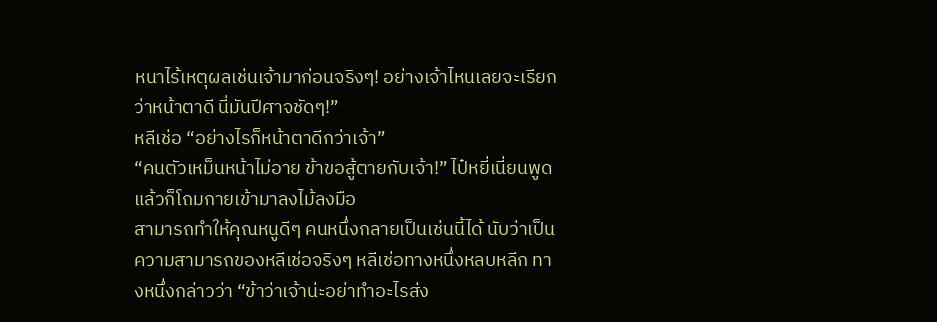หนาไร้เหตุผลเช่นเจ้ามาก่อนจริงๆ! อย่างเจ้าไหนเลยจะเรียกว่าหน้าตาดี นี่มันปีศาจชัดๆ!”
หลีเช่อ “อย่างไรก็หน้าตาดีกว่าเจ้า”
“คนตัวเหม็นหน้าไม่อาย ข้าขอสู้ตายกับเจ้า!” ไป๋หยี่เนี่ยนพูดแล้วก็โถมกายเข้ามาลงไม้ลงมือ
สามารถทำให้คุณหนูดีๆ คนหนึ่งกลายเป็นเช่นนี้ได้ นับว่าเป็นความสามารถของหลีเช่อจริงๆ หลีเช่อทางหนึ่งหลบหลีก ทางหนึ่งกล่าวว่า “ข้าว่าเจ้าน่ะอย่าทำอะไรส่ง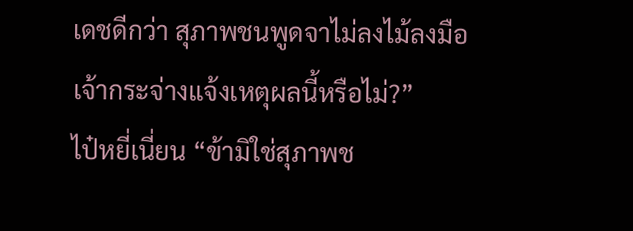เดชดีกว่า สุภาพชนพูดจาไม่ลงไม้ลงมือ เจ้ากระจ่างแจ้งเหตุผลนี้หรือไม่?”
ไป๋หยี่เนี่ยน “ข้ามิใช่สุภาพช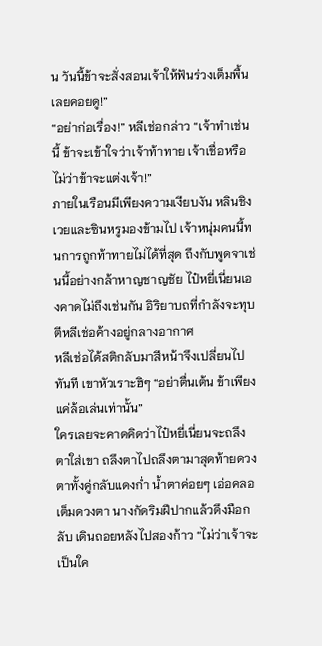น วันนี้ข้าจะสั่งสอนเจ้าให้ฟันร่วงเต็มพื้นเลยคอยดู!”
“อย่าก่อเรื่อง!” หลีเช่อกล่าว “เจ้าทำเช่นนี้ ข้าจะเข้าใจว่าเจ้าท้าทาย เจ้าเชื่อหรือไม่ว่าข้าจะแต่งเจ้า!”
ภายในเรือนมีเพียงความเงียบงัน หลินชิงเวยและซินหรูมองข้ามไป เจ้าหนุ่มคนนี้ทนการถูกท้าทายไม่ได้ที่สุด ถึงกับพูดจาเช่นนี้อย่างกล้าหาญชาญชัย ไป๋หยี่เนี่ยนเองคาดไม่ถึงเช่นกัน อิริยาบถที่กำลังจะทุบตีหลีเช่อค้างอยู่กลางอากาศ
หลีเช่อได้สติกลับมาสีหน้าจึงเปลี่ยนไปทันที เขาหัวเราะฮิๆ “อย่าตื่นเต้น ข้าเพียงแค่ล้อเล่นเท่านั้น”
ใครเลยจะคาดคิดว่าไป๋หยี่เนี่ยนจะถลึงตาใส่เขา ถลึงตาไปถลึงตามาสุดท้ายดวงตาทั้งคู่กลับแดงก่ำ น้ำตาค่อยๆ เอ่อคลอเต็มดวงตา นางกัดริมฝีปากแล้วดึงมือกลับ เดินถอยหลังไปสองก้าว “ไม่ว่าเจ้าจะเป็นใค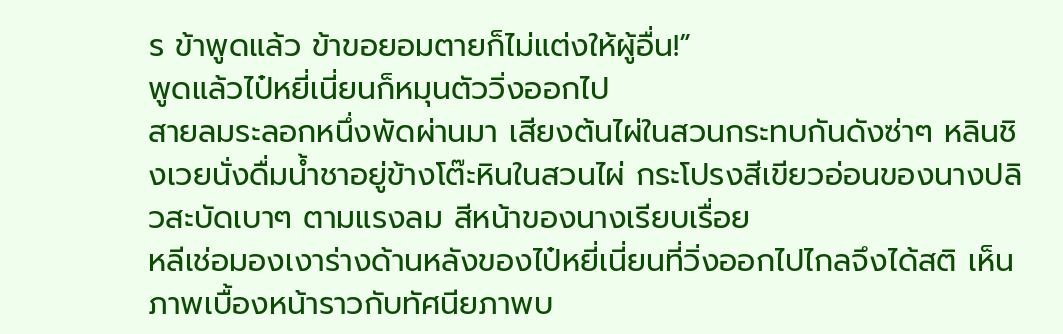ร ข้าพูดแล้ว ข้าขอยอมตายก็ไม่แต่งให้ผู้อื่น!”
พูดแล้วไป๋หยี่เนี่ยนก็หมุนตัววิ่งออกไป
สายลมระลอกหนึ่งพัดผ่านมา เสียงต้นไผ่ในสวนกระทบกันดังซ่าๆ หลินชิงเวยนั่งดื่มน้ำชาอยู่ข้างโต๊ะหินในสวนไผ่ กระโปรงสีเขียวอ่อนของนางปลิวสะบัดเบาๆ ตามแรงลม สีหน้าของนางเรียบเรื่อย
หลีเช่อมองเงาร่างด้านหลังของไป๋หยี่เนี่ยนที่วิ่งออกไปไกลจึงได้สติ เห็นภาพเบื้องหน้าราวกับทัศนียภาพบ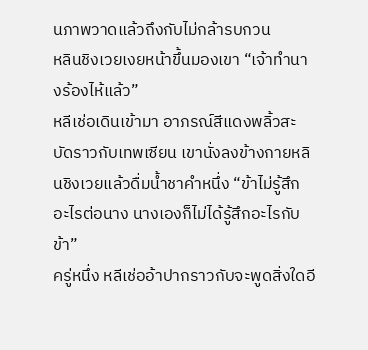นภาพวาดแล้วถึงกับไม่กล้ารบกวน
หลินชิงเวยเงยหน้าขึ้นมองเขา “เจ้าทำนางร้องไห้แล้ว”
หลีเช่อเดินเข้ามา อาภรณ์สีแดงพลิ้วสะบัดราวกับเทพเซียน เขานั่งลงข้างกายหลินชิงเวยแล้วดื่มน้ำชาคำหนึ่ง “ข้าไม่รู้สึกอะไรต่อนาง นางเองก็ไม่ได้รู้สึกอะไรกับข้า”
ครู่หนึ่ง หลีเช่ออ้าปากราวกับจะพูดสิ่งใดอี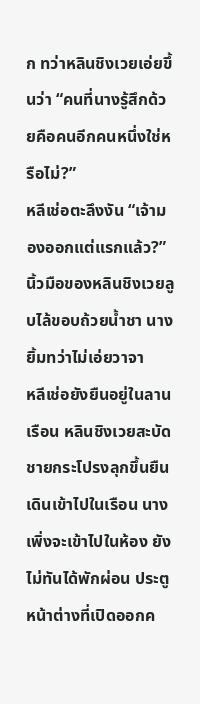ก ทว่าหลินชิงเวยเอ่ยขึ้นว่า “คนที่นางรู้สึกด้วยคือคนอีกคนหนึ่งใช่หรือไม่?”
หลีเช่อตะลึงงัน “เจ้ามองออกแต่แรกแล้ว?”
นิ้วมือของหลินชิงเวยลูบไล้ขอบถ้วยน้ำชา นางยิ้มทว่าไม่เอ่ยวาจา
หลีเช่อยังยืนอยู่ในลานเรือน หลินชิงเวยสะบัดชายกระโปรงลุกขึ้นยืนเดินเข้าไปในเรือน นางเพิ่งจะเข้าไปในห้อง ยังไม่ทันได้พักผ่อน ประตูหน้าต่างที่เปิดออกค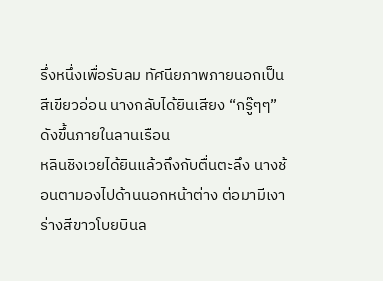รึ่งหนึ่งเพื่อรับลม ทัศนียภาพภายนอกเป็นสีเขียวอ่อน นางกลับได้ยินเสียง “กรู๊ๆๆ” ดังขึ้นภายในลานเรือน
หลินชิงเวยได้ยินแล้วถึงกับตื่นตะลึง นางช้อนตามองไปด้านนอกหน้าต่าง ต่อมามีเงาร่างสีขาวโบยบินล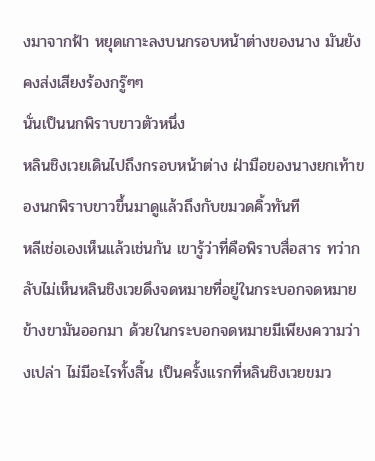งมาจากฟ้า หยุดเกาะลงบนกรอบหน้าต่างของนาง มันยังคงส่งเสียงร้องกรู๊ๆๆ
นั่นเป็นนกพิราบขาวตัวหนึ่ง
หลินชิงเวยเดินไปถึงกรอบหน้าต่าง ฝ่ามือของนางยกเท้าของนกพิราบขาวขึ้นมาดูแล้วถึงกับขมวดคิ้วทันที
หลีเช่อเองเห็นแล้วเช่นกัน เขารู้ว่าที่คือพิราบสื่อสาร ทว่ากลับไม่เห็นหลินชิงเวยดึงจดหมายที่อยู่ในกระบอกจดหมายข้างขามันออกมา ด้วยในกระบอกจดหมายมีเพียงความว่างเปล่า ไม่มีอะไรทั้งสิ้น เป็นครั้งแรกที่หลินชิงเวยขมว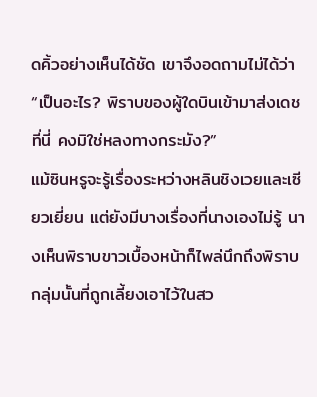ดคิ้วอย่างเห็นได้ชัด เขาจึงอดถามไม่ได้ว่า “เป็นอะไร? พิราบของผู้ใดบินเข้ามาส่งเดชที่นี่ คงมิใช่หลงทางกระมัง?”
แม้ซินหรูจะรู้เรื่องระหว่างหลินชิงเวยและเซียวเยี่ยน แต่ยังมีบางเรื่องที่นางเองไม่รู้ นางเห็นพิราบขาวเบื้องหน้าก็ไพล่นึกถึงพิราบกลุ่มนั้นที่ถูกเลี้ยงเอาไว้ในสว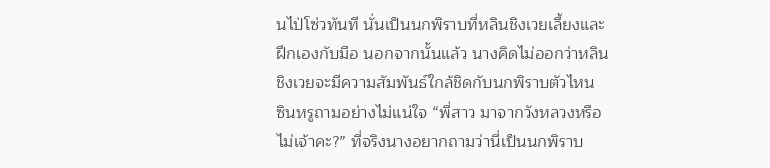นไป่โซ่วทันที นั่นเป็นนกพิราบที่หลินชิงเวยเลี้ยงและฝึกเองกับมือ นอกจากนั้นแล้ว นางคิดไม่ออกว่าหลินชิงเวยจะมีความสัมพันธ์ใกล้ชิดกับนกพิราบตัวไหน
ซินหรูถามอย่างไม่แน่ใจ “พี่สาว มาจากวังหลวงหรือไม่เจ้าคะ?” ที่จริงนางอยากถามว่านี่เป็นนกพิราบ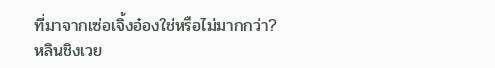ที่มาจากเซ่อเจิ้งอ๋องใช่หรือไม่มากกว่า?
หลินชิงเวย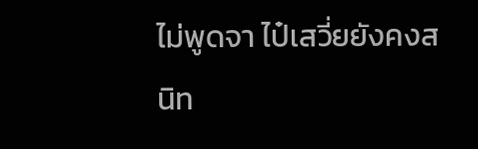ไม่พูดจา ไป๋เสวี่ยยังคงสนิท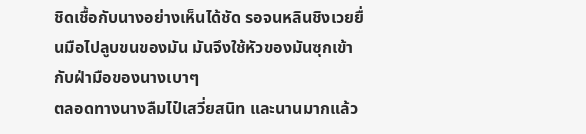ชิดเชื้อกับนางอย่างเห็นได้ชัด รอจนหลินชิงเวยยื่นมือไปลูบขนของมัน มันจึงใช้หัวของมันซุกเข้ากับฝ่ามือของนางเบาๆ
ตลอดทางนางลืมไป๋เสวี่ยสนิท และนานมากแล้ว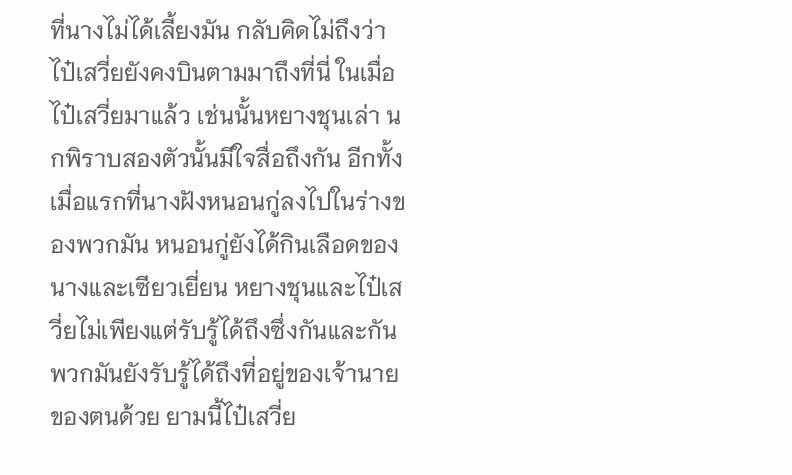ที่นางไม่ได้เลี้ยงมัน กลับคิดไม่ถึงว่าไป๋เสวี่ยยังคงบินตามมาถึงที่นี่ ในเมื่อไป๋เสวี่ยมาแล้ว เช่นนั้นหยางชุนเล่า นกพิราบสองตัวนั้นมีใจสื่อถึงกัน อีกทั้งเมื่อแรกที่นางฝังหนอนกู่ลงไปในร่างของพวกมัน หนอนกู่ยังได้กินเลือดของนางและเซียวเยี่ยน หยางชุนและไป๋เสวี่ยไม่เพียงแต่รับรู้ได้ถึงซึ่งกันและกัน พวกมันยังรับรู้ได้ถึงที่อยู่ของเจ้านายของตนด้วย ยามนี้ไป๋เสวี่ย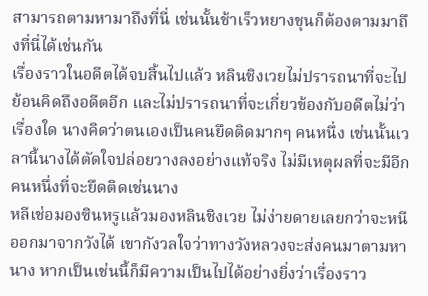สามารถตามหามาถึงที่นี่ เช่นนั้นช้าเร็วหยางชุนก็ต้องตามมาถึงที่นี่ได้เช่นกัน
เรื่องราวในอดีตได้จบสิ้นไปแล้ว หลินชิงเวยไม่ปรารถนาที่จะไปย้อนคิดถึงอดีตอีก และไม่ปรารถนาที่จะเกี่ยวข้องกับอดีตไม่ว่าเรื่องใด นางคิดว่าตนเองเป็นคนยึดติดมากๆ คนหนึ่ง เช่นนั้นเวลานี้นางได้ตัดใจปล่อยวางลงอย่างแท้จริง ไม่มีเหตุผลที่จะมีอีกคนหนึ่งที่จะยึดติดเช่นนาง
หลีเช่อมองซินหรูแล้วมองหลินชิงเวย ไม่ง่ายดายเลยกว่าจะหนีออกมาจากวังได้ เขากังวลใจว่าทางวังหลวงจะส่งคนมาตามหานาง หากเป็นเช่นนี้ก็มีความเป็นไปได้อย่างยิ่งว่าเรื่องราว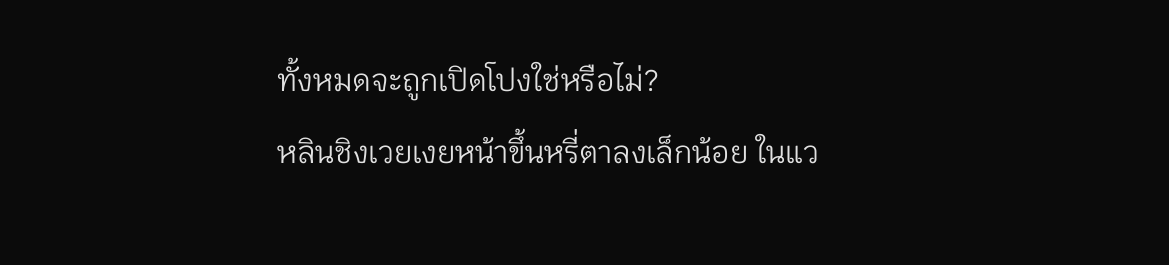ทั้งหมดจะถูกเปิดโปงใช่หรือไม่?
หลินชิงเวยเงยหน้าขึ้นหรี่ตาลงเล็กน้อย ในแว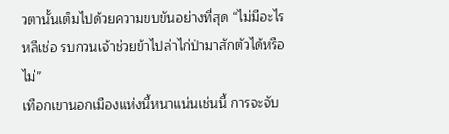วตานั้นเต็มไปด้วยความขบขันอย่างที่สุด “ไม่มีอะไร หลีเช่อ รบกวนเจ้าช่วยข้าไปล่าไก่ป่ามาสักตัวได้หรือไม่”
เทือกเขานอกเมืองแห่งนี้หนาแน่นเช่นนี้ การจะจับ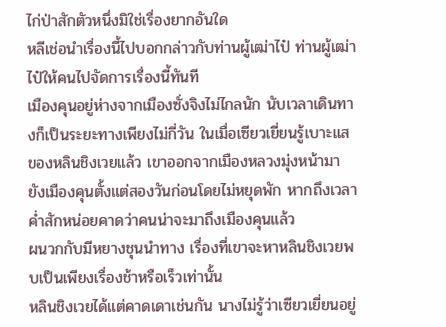ไก่ป่าสักตัวหนึ่งมิใช่เรื่องยากอันใด
หลีเช่อนำเรื่องนี้ไปบอกกล่าวกับท่านผู้เฒ่าไป๋ ท่านผู้เฒ่าไป๋ให้คนไปจัดการเรื่องนี้ทันที
เมืองคุนอยู่ห่างจากเมืองซั่งจิงไม่ไกลนัก นับเวลาเดินทางก็เป็นระยะทางเพียงไม่กี่วัน ในเมื่อเซียวเยี่ยนรู้เบาะแสของหลินชิงเวยแล้ว เขาออกจากเมืองหลวงมุ่งหน้ามายังเมืองคุนตั้งแต่สองวันก่อนโดยไม่หยุดพัก หากถึงเวลาค่ำสักหน่อยคาดว่าคนน่าจะมาถึงเมืองคุนแล้ว
ผนวกกับมีหยางชุนนำทาง เรื่องที่เขาจะหาหลินชิงเวยพบเป็นเพียงเรื่องช้าหรือเร็วเท่านั้น
หลินชิงเวยได้แต่คาดเดาเช่นกัน นางไม่รู้ว่าเซียวเยี่ยนอยู่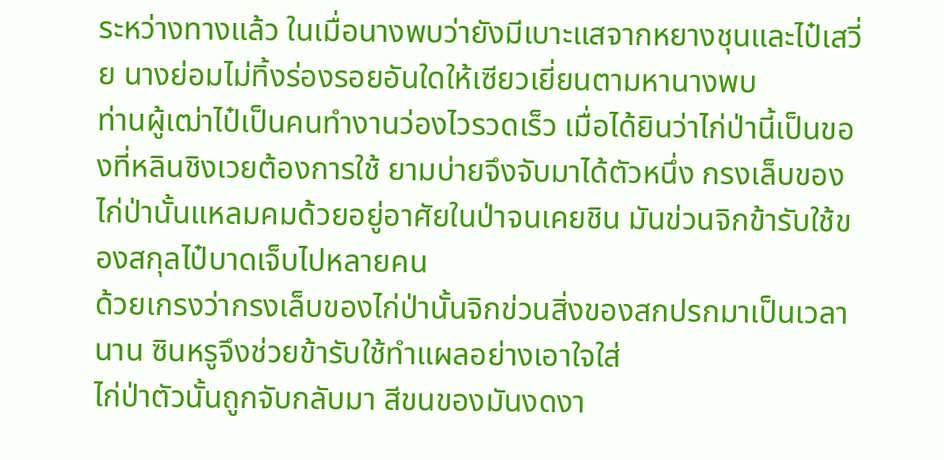ระหว่างทางแล้ว ในเมื่อนางพบว่ายังมีเบาะแสจากหยางชุนและไป๋เสวี่ย นางย่อมไม่ทิ้งร่องรอยอันใดให้เซียวเยี่ยนตามหานางพบ
ท่านผู้เฒ่าไป๋เป็นคนทำงานว่องไวรวดเร็ว เมื่อได้ยินว่าไก่ป่านี้เป็นของที่หลินชิงเวยต้องการใช้ ยามบ่ายจึงจับมาได้ตัวหนึ่ง กรงเล็บของไก่ป่านั้นแหลมคมด้วยอยู่อาศัยในป่าจนเคยชิน มันข่วนจิกข้ารับใช้ของสกุลไป๋บาดเจ็บไปหลายคน
ด้วยเกรงว่ากรงเล็บของไก่ป่านั้นจิกข่วนสิ่งของสกปรกมาเป็นเวลานาน ซินหรูจึงช่วยข้ารับใช้ทำแผลอย่างเอาใจใส่
ไก่ป่าตัวนั้นถูกจับกลับมา สีขนของมันงดงา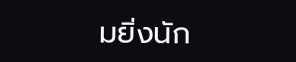มยิ่งนัก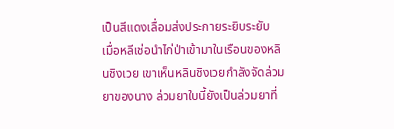เป็นสีแดงเลื่อมส่งประกายระยิบระยับ
เมื่อหลีเช่อนำไก่ป่าเข้ามาในเรือนของหลินชิงเวย เขาเห็นหลินชิงเวยกำลังจัดล่วมยาของนาง ล่วมยาใบนี้ยังเป็นล่วมยาที่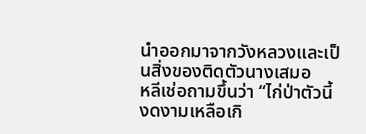นำออกมาจากวังหลวงและเป็นสิ่งของติดตัวนางเสมอ
หลีเช่อถามขึ้นว่า “ไก่ป่าตัวนี้งดงามเหลือเกิ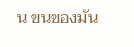น ขนของมัน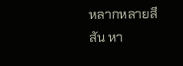หลากหลายสีสัน หา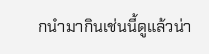กนำมากินเช่นนี้ดูแล้วน่า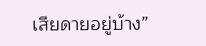เสียดายอยู่บ้าง”